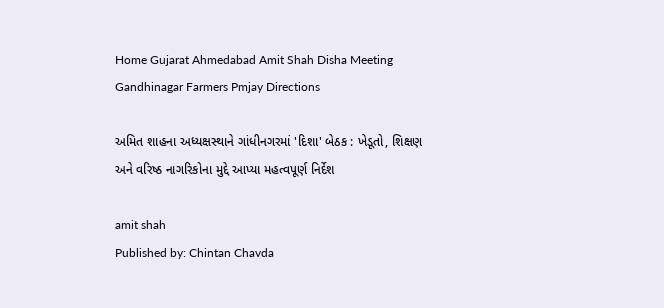Home Gujarat Ahmedabad Amit Shah Disha Meeting Gandhinagar Farmers Pmjay Directions

અમિત શાહના અધ્યક્ષસ્થાને ગાંધીનગરમાં 'દિશા' બેઠક : ખેડૂતો, શિક્ષણ અને વરિષ્ઠ નાગરિકોના મુદ્દે આપ્યા મહત્વપૂર્ણ નિર્દેશ

amit shah
Published by: Chintan Chavda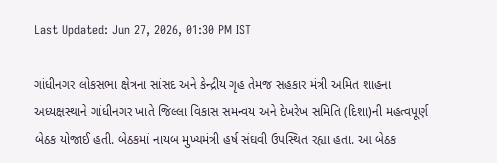Last Updated: Jun 27, 2026, 01:30 PM IST

ગાંધીનગર લોકસભા ક્ષેત્રના સાંસદ અને કેન્દ્રીય ગૃહ તેમજ સહકાર મંત્રી અમિત શાહના અધ્યક્ષસ્થાને ગાંધીનગર ખાતે જિલ્લા વિકાસ સમન્વય અને દેખરેખ સમિતિ (દિશા)ની મહત્વપૂર્ણ બેઠક યોજાઈ હતી. બેઠકમાં નાયબ મુખ્યમંત્રી હર્ષ સંઘવી ઉપસ્થિત રહ્યા હતા. આ બેઠક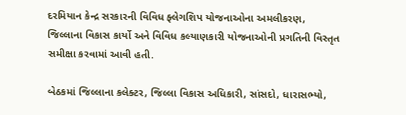દરમિયાન કેન્દ્ર સરકારની વિવિધ ફ્લેગશિપ યોજનાઓના અમલીકરણ, જિલ્લાના વિકાસ કાર્યો અને વિવિધ કલ્યાણકારી યોજનાઓની પ્રગતિની વિસ્તૃત સમીક્ષા કરવામાં આવી હતી.

બેઠકમાં જિલ્લાના કલેક્ટર, જિલ્લા વિકાસ અધિકારી, સાંસદો, ધારાસભ્યો,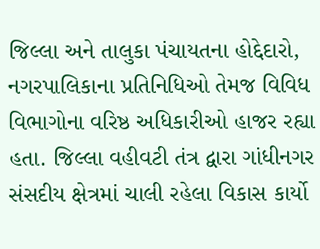જિલ્લા અને તાલુકા પંચાયતના હોદ્દેદારો, નગરપાલિકાના પ્રતિનિધિઓ તેમજ વિવિધ વિભાગોના વરિષ્ઠ અધિકારીઓ હાજર રહ્યા હતા. જિલ્લા વહીવટી તંત્ર દ્વારા ગાંધીનગર સંસદીય ક્ષેત્રમાં ચાલી રહેલા વિકાસ કાર્યો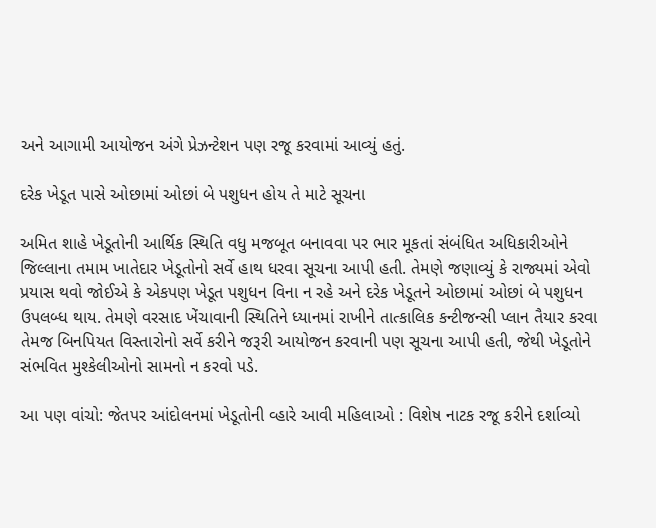અને આગામી આયોજન અંગે પ્રેઝન્ટેશન પણ રજૂ કરવામાં આવ્યું હતું.

દરેક ખેડૂત પાસે ઓછામાં ઓછાં બે પશુધન હોય તે માટે સૂચના

અમિત શાહે ખેડૂતોની આર્થિક સ્થિતિ વધુ મજબૂત બનાવવા પર ભાર મૂકતાં સંબંધિત અધિકારીઓને જિલ્લાના તમામ ખાતેદાર ખેડૂતોનો સર્વે હાથ ધરવા સૂચના આપી હતી. તેમણે જણાવ્યું કે રાજ્યમાં એવો પ્રયાસ થવો જોઈએ કે એકપણ ખેડૂત પશુધન વિના ન રહે અને દરેક ખેડૂતને ઓછામાં ઓછાં બે પશુધન ઉપલબ્ધ થાય. તેમણે વરસાદ ખેંચાવાની સ્થિતિને ધ્યાનમાં રાખીને તાત્કાલિક કન્ટીજન્સી પ્લાન તૈયાર કરવા તેમજ બિનપિયત વિસ્તારોનો સર્વે કરીને જરૂરી આયોજન કરવાની પણ સૂચના આપી હતી, જેથી ખેડૂતોને સંભવિત મુશ્કેલીઓનો સામનો ન કરવો પડે.

આ પણ વાંચો: જેતપર આંદોલનમાં ખેડૂતોની વ્હારે આવી મહિલાઓ : વિશેષ નાટક રજૂ કરીને દર્શાવ્યો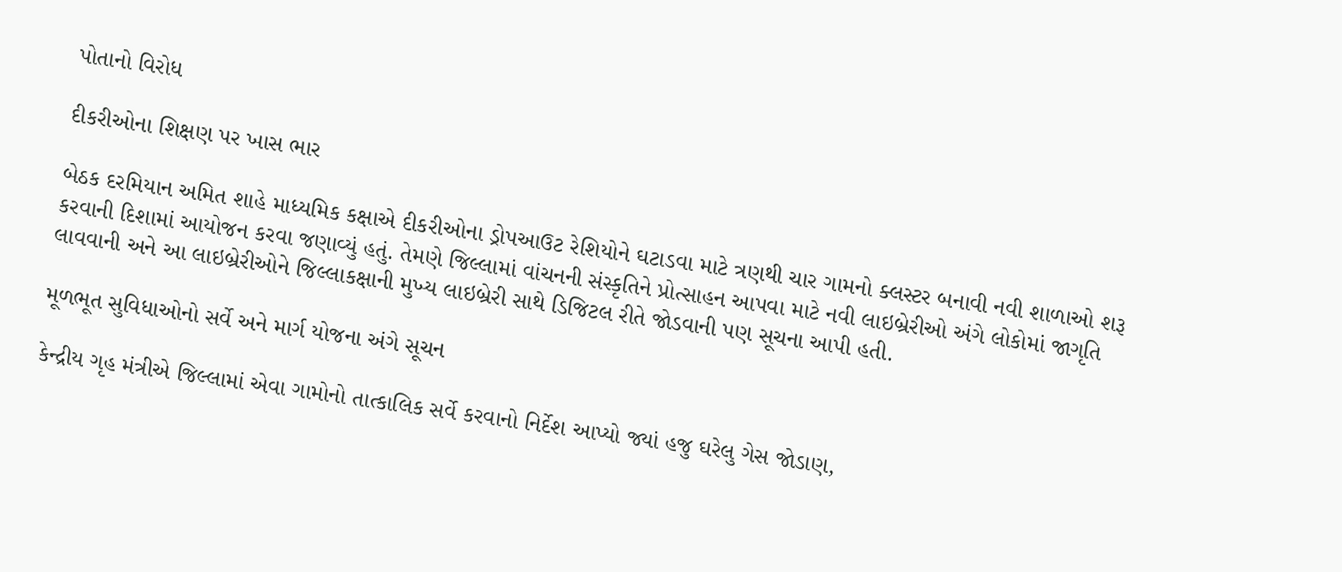પોતાનો વિરોધ

દીકરીઓના શિક્ષણ પર ખાસ ભાર

બેઠક દરમિયાન અમિત શાહે માધ્યમિક કક્ષાએ દીકરીઓના ડ્રોપઆઉટ રેશિયોને ઘટાડવા માટે ત્રણથી ચાર ગામનો ક્લસ્ટર બનાવી નવી શાળાઓ શરૂ કરવાની દિશામાં આયોજન કરવા જણાવ્યું હતું. તેમણે જિલ્લામાં વાંચનની સંસ્કૃતિને પ્રોત્સાહન આપવા માટે નવી લાઇબ્રેરીઓ અંગે લોકોમાં જાગૃતિ લાવવાની અને આ લાઇબ્રેરીઓને જિલ્લાકક્ષાની મુખ્ય લાઇબ્રેરી સાથે ડિજિટલ રીતે જોડવાની પણ સૂચના આપી હતી.

મૂળભૂત સુવિધાઓનો સર્વે અને માર્ગ યોજના અંગે સૂચન

કેન્દ્રીય ગૃહ મંત્રીએ જિલ્લામાં એવા ગામોનો તાત્કાલિક સર્વે કરવાનો નિર્દેશ આપ્યો જ્યાં હજુ ઘરેલુ ગેસ જોડાણ,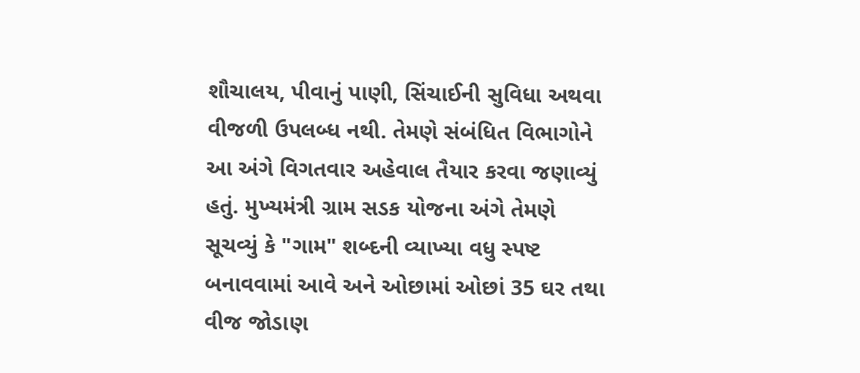શૌચાલય, પીવાનું પાણી, સિંચાઈની સુવિધા અથવા વીજળી ઉપલબ્ધ નથી. તેમણે સંબંધિત વિભાગોને આ અંગે વિગતવાર અહેવાલ તૈયાર કરવા જણાવ્યું હતું. મુખ્યમંત્રી ગ્રામ સડક યોજના અંગે તેમણે સૂચવ્યું કે "ગામ" શબ્દની વ્યાખ્યા વધુ સ્પષ્ટ બનાવવામાં આવે અને ઓછામાં ઓછાં 35 ઘર તથા વીજ જોડાણ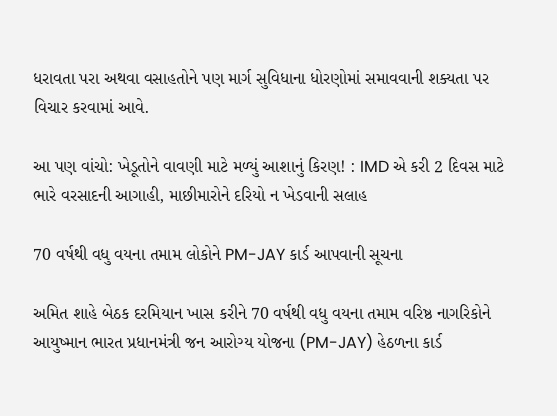ધરાવતા પરા અથવા વસાહતોને પણ માર્ગ સુવિધાના ધોરણોમાં સમાવવાની શક્યતા પર વિચાર કરવામાં આવે.

આ પણ વાંચો: ખેડૂતોને વાવણી માટે મળ્યું આશાનું કિરણ! : IMD એ કરી 2 દિવસ માટે ભારે વરસાદની આગાહી, માછીમારોને દરિયો ન ખેડવાની સલાહ

70 વર્ષથી વધુ વયના તમામ લોકોને PM-JAY કાર્ડ આપવાની સૂચના

અમિત શાહે બેઠક દરમિયાન ખાસ કરીને 70 વર્ષથી વધુ વયના તમામ વરિષ્ઠ નાગરિકોને આયુષ્માન ભારત પ્રધાનમંત્રી જન આરોગ્ય યોજના (PM-JAY) હેઠળના કાર્ડ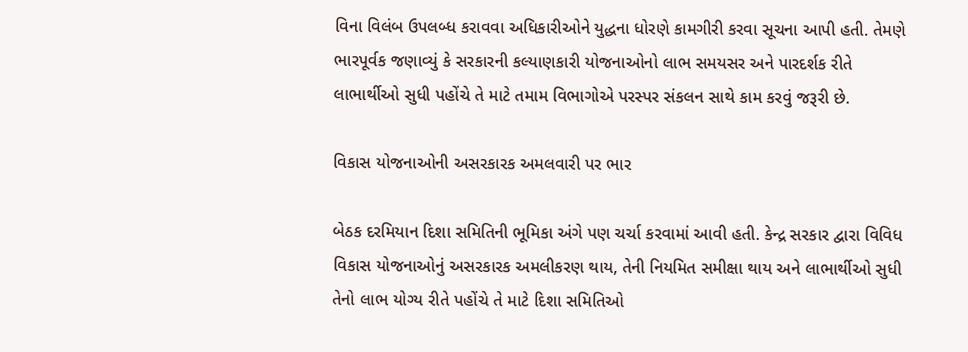વિના વિલંબ ઉપલબ્ધ કરાવવા અધિકારીઓને યુદ્ધના ધોરણે કામગીરી કરવા સૂચના આપી હતી. તેમણે ભારપૂર્વક જણાવ્યું કે સરકારની કલ્યાણકારી યોજનાઓનો લાભ સમયસર અને પારદર્શક રીતે લાભાર્થીઓ સુધી પહોંચે તે માટે તમામ વિભાગોએ પરસ્પર સંકલન સાથે કામ કરવું જરૂરી છે.

વિકાસ યોજનાઓની અસરકારક અમલવારી પર ભાર

બેઠક દરમિયાન દિશા સમિતિની ભૂમિકા અંગે પણ ચર્ચા કરવામાં આવી હતી. કેન્દ્ર સરકાર દ્વારા વિવિધ વિકાસ યોજનાઓનું અસરકારક અમલીકરણ થાય, તેની નિયમિત સમીક્ષા થાય અને લાભાર્થીઓ સુધી તેનો લાભ યોગ્ય રીતે પહોંચે તે માટે દિશા સમિતિઓ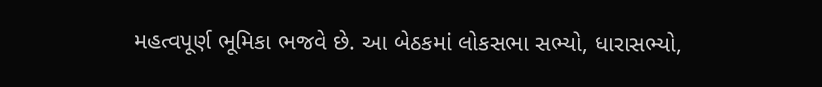મહત્વપૂર્ણ ભૂમિકા ભજવે છે. આ બેઠકમાં લોકસભા સભ્યો, ધારાસભ્યો,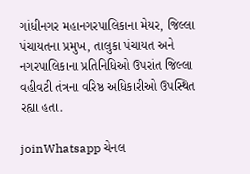ગાંધીનગર મહાનગરપાલિકાના મેયર, જિલ્લા પંચાયતના પ્રમુખ, તાલુકા પંચાયત અને નગરપાલિકાના પ્રતિનિધિઓ ઉપરાંત જિલ્લા વહીવટી તંત્રના વરિષ્ઠ અધિકારીઓ ઉપસ્થિત રહ્યા હતા.

joinWhatsapp ચેનલ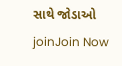સાથે જોડાઓ
joinJoin Now